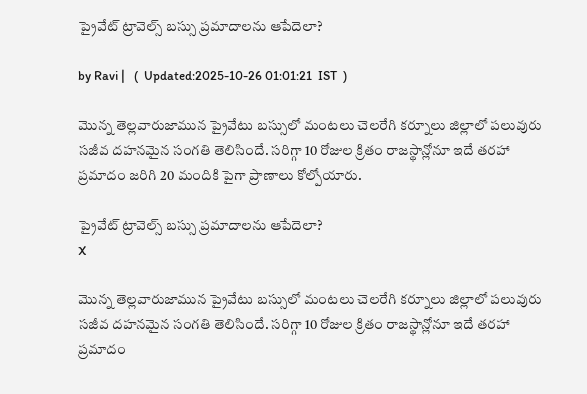ప్రైవేట్ ట్రావెల్స్ బస్సు ప్రమాదాలను ఆపేదెలా?

by Ravi |   (  Updated:2025-10-26 01:01:21  IST  )

మొన్న తెల్లవారుజామున ప్రైవేటు బస్సులో మంటలు చెలరేగి కర్నూలు జిల్లాలో పలువురు సజీవ దహనమైన సంగతి తెలిసిందే. సరిగ్గా 10 రోజుల క్రితం రాజస్థాన్లోనూ ఇదే తరహా ప్రమాదం జరిగి 20 మందికి పైగా ప్రాణాలు కోల్పోయారు.

ప్రైవేట్ ట్రావెల్స్ బస్సు ప్రమాదాలను ఆపేదెలా?
X

మొన్న తెల్లవారుజామున ప్రైవేటు బస్సులో మంటలు చెలరేగి కర్నూలు జిల్లాలో పలువురు సజీవ దహనమైన సంగతి తెలిసిందే. సరిగ్గా 10 రోజుల క్రితం రాజస్థాన్లోనూ ఇదే తరహా ప్రమాదం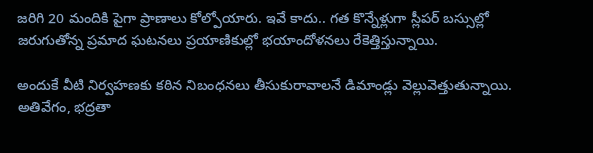జరిగి 20 మందికి పైగా ప్రాణాలు కోల్పోయారు. ఇవే కాదు.. గత కొన్నేళ్లుగా స్లీపర్ బస్సుల్లో జరుగుతోన్న ప్రమాద ఘటనలు ప్రయాణికుల్లో భయాందోళనలు రేకెత్తిస్తున్నాయి.

అందుకే వీటి నిర్వహణకు కఠిన నిబంధనలు తీసుకురావాలనే డిమాండ్లు వెల్లువెత్తుతున్నాయి. అతివేగం, భద్రతా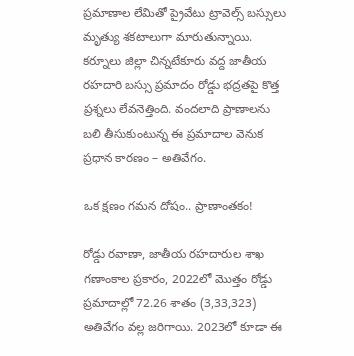ప్రమాణాల లేమితో ప్రైవేటు ట్రావెల్స్ బస్సులు మృత్యు శకటాలుగా మారుతున్నాయి. కర్నూలు జిల్లా చిన్నటేకూరు వద్ద జాతీయ రహదారి బస్సు ప్రమాదం రోడ్డు భద్రతపై కొత్త ప్రశ్నలు లేవనెత్తింది. వందలాది ప్రాణాలను బలి తీసుకుంటున్న ఈ ప్రమాదాల వెనుక ప్రధాన కారణం – అతివేగం.

ఒక క్షణం గమన దోషం.. ప్రాణాంతకం!

రోడ్డు రవాణా, జాతీయ రహదారుల శాఖ గణాంకాల ప్రకారం, 2022లో మొత్తం రోడ్డు ప్రమాదాల్లో 72.26 శాతం (3,33,323) అతివేగం వల్ల జరిగాయి. 2023లో కూడా ఈ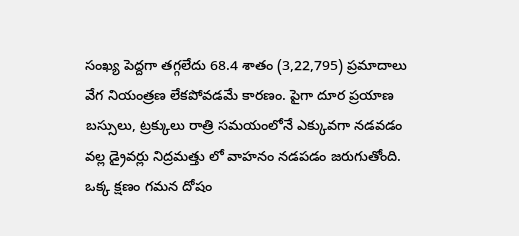సంఖ్య పెద్దగా తగ్గలేదు 68.4 శాతం (3,22,795) ప్రమాదాలు వేగ నియంత్రణ లేకపోవడమే కారణం. పైగా దూర ప్రయాణ బస్సులు, ట్రక్కులు రాత్రి సమయంలోనే ఎక్కువగా నడవడం వల్ల డ్రైవర్లు నిద్రమత్తు లో వాహనం నడపడం జరుగుతోంది. ఒక్క క్షణం గమన దోషం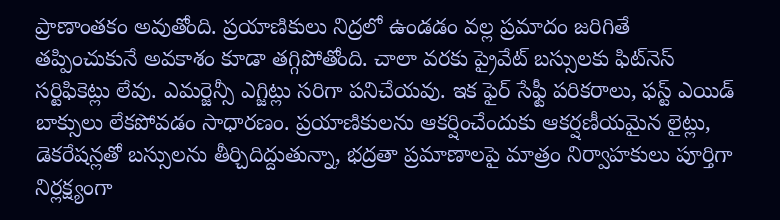ప్రాణాంతకం అవుతోంది. ప్రయాణికులు నిద్రలో ఉండడం వల్ల ప్రమాదం జరిగితే తప్పించుకునే అవకాశం కూడా తగ్గిపోతోంది. చాలా వరకు ప్రైవేట్ బస్సులకు ఫిట్‌నెస్ సర్టిఫికెట్లు లేవు. ఎమర్జెన్సీ ఎగ్జిట్లు సరిగా పనిచేయవు. ఇక ఫైర్ సేఫ్టీ పరికరాలు, ఫస్ట్ ఎయిడ్ బాక్సులు లేకపోవడం సాధారణం. ప్రయాణికులను ఆకర్షించేందుకు ఆకర్షణీయమైన లైట్లు, డెకరేషన్లతో బస్సులను తీర్చిదిద్దుతున్నా, భద్రతా ప్రమాణాలపై మాత్రం నిర్వాహకులు పూర్తిగా నిర్లక్ష్యంగా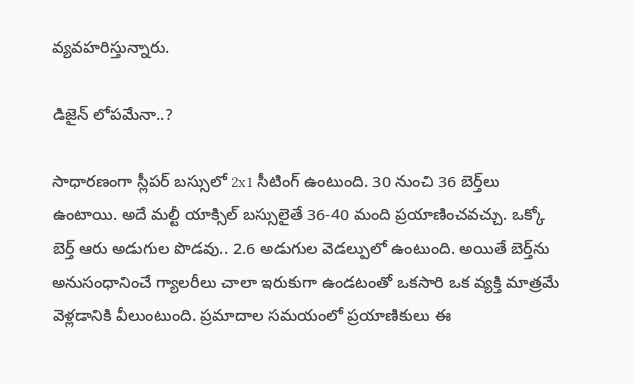వ్యవహరిస్తున్నారు.

డిజైన్ లోపమేనా..?

సాధారణంగా స్లీపర్ బస్సులో 2x1 సీటింగ్ ఉంటుంది. 30 నుంచి 36 బెర్త్‌లు ఉంటాయి. అదే మల్టీ యాక్సిల్ బస్సులైతే 36-40 మంది ప్రయాణించవచ్చు. ఒక్కో బెర్త్ ఆరు అడుగుల పొడవు.. 2.6 అడుగుల వెడల్పులో ఉంటుంది. అయితే బెర్త్‌ను అనుసంధానించే గ్యాలరీలు చాలా ఇరుకుగా ఉండటంతో ఒకసారి ఒక వ్యక్తి మాత్రమే వెళ్లడానికి వీలుంటుంది. ప్రమాదాల సమయంలో ప్రయాణికులు ఈ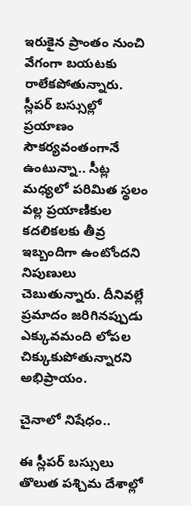ఇరుకైన ప్రాంతం నుంచి వేగంగా బయటకు రాలేకపోతున్నారు. స్లీపర్ బస్సుల్లో ప్రయాణం సౌకర్యవంతంగానే ఉంటున్నా.. సీట్ల మధ్యలో పరిమిత స్థలం వల్ల ప్రయాణికుల కదలికలకు తీవ్ర ఇబ్బందిగా ఉంటోందని నిపుణులు చెబుతున్నారు. దీనివల్లే ప్రమాదం జరిగినప్పుడు ఎక్కువమంది లోపల చిక్కుకుపోతున్నారని అభిప్రాయం.

చైనాలో నిషేధం..

ఈ స్లీపర్ బస్సులు తొలుత పశ్చిమ దేశాల్లో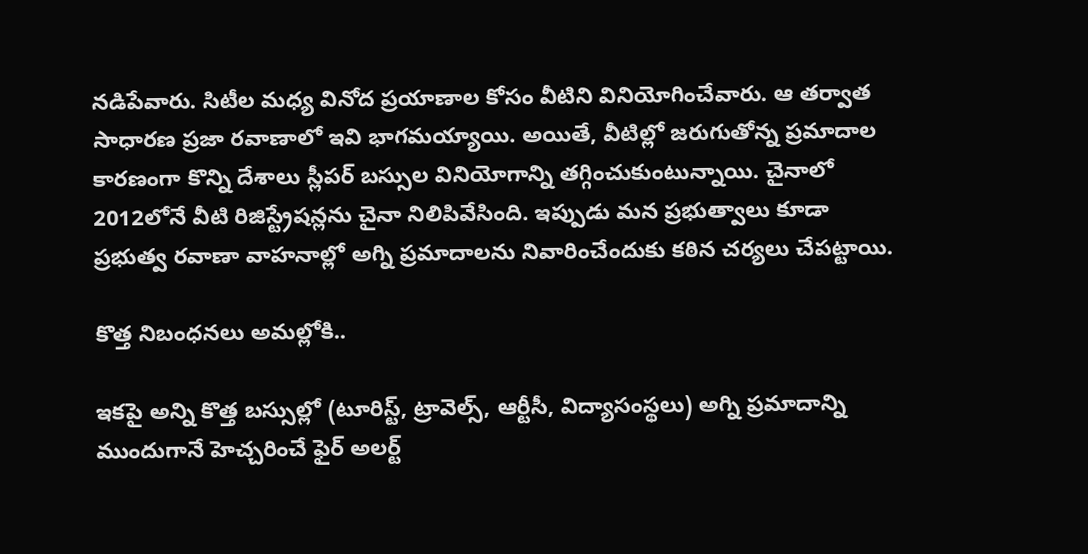నడిపేవారు. సిటీల మధ్య వినోద ప్రయాణాల కోసం వీటిని వినియోగించేవారు. ఆ తర్వాత సాధారణ ప్రజా రవాణాలో ఇవి భాగమయ్యాయి. అయితే, వీటిల్లో జరుగుతోన్న ప్రమాదాల కారణంగా కొన్ని దేశాలు స్లీపర్ బస్సుల వినియోగాన్ని తగ్గించుకుంటున్నాయి. చైనాలో 2012లోనే వీటి రిజిస్ట్రేషన్లను చైనా నిలిపివేసింది. ఇప్పుడు మన ప్రభుత్వాలు కూడా ప్రభుత్వ రవాణా వాహనాల్లో అగ్ని ప్రమాదాలను నివారించేందుకు కఠిన చర్యలు చేపట్టాయి.

కొత్త నిబంధనలు అమల్లోకి..

ఇకపై అన్ని కొత్త బస్సుల్లో (టూరిస్ట్‌, ట్రావెల్స్‌, ఆర్టీసీ, విద్యాసంస్థలు) అగ్ని ప్రమాదాన్ని ముందుగానే హెచ్చరించే ఫైర్‌ అలర్ట్‌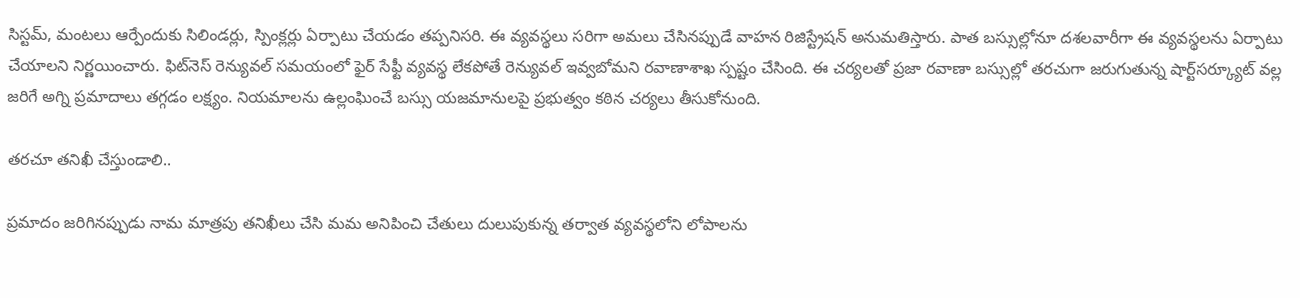సిస్టమ్, మంటలు ఆర్పేందుకు సిలిండర్లు, స్పింక్లర్లు ఏర్పాటు చేయడం తప్పనిసరి. ఈ వ్యవస్థలు సరిగా అమలు చేసినప్పుడే వాహన రిజిస్ట్రేషన్‌ అనుమతిస్తారు. పాత బస్సుల్లోనూ దశలవారీగా ఈ వ్యవస్థలను ఏర్పాటు చేయాలని నిర్ణయించారు. ఫిట్‌నెస్‌ రెన్యువల్‌ సమయంలో ఫైర్‌ సేఫ్టీ వ్యవస్థ లేకపోతే రెన్యువల్‌ ఇవ్వబోమని రవాణాశాఖ స్పష్టం చేసింది. ఈ చర్యలతో ప్రజా రవాణా బస్సుల్లో తరచుగా జరుగుతున్న షార్ట్‌సర్క్యూట్‌ వల్ల జరిగే అగ్ని ప్రమాదాలు తగ్గడం లక్ష్యం. నియమాలను ఉల్లంఘించే బస్సు యజమానులపై ప్రభుత్వం కఠిన చర్యలు తీసుకోనుంది.

తరచూ తనిఖీ చేస్తుండాలి..

ప్రమాదం జరిగినప్పుడు నామ మాత్రపు తనిఖీలు చేసి మమ అనిపించి చేతులు దులుపుకున్న తర్వాత వ్యవస్థలోని లోపాలను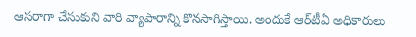ఆసరాగా చేసుకుని వారి వ్యాపారాన్ని కొనసాగిస్తాయి. అందుకే ఆర్‌టీఏ అధికారులు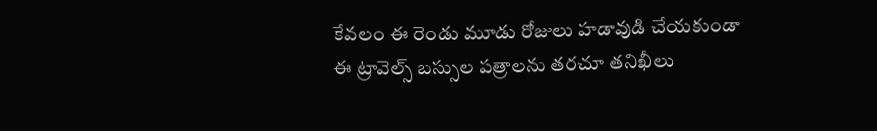కేవలం ఈ రెండు మూడు రోజులు హడావుడి చేయకుండా ఈ ట్రావెల్స్ బస్సుల పత్రాలను తరచూ తనిఖీలు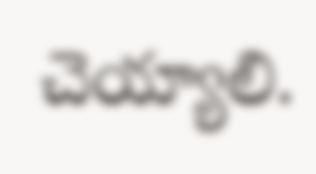చెయ్యాలి.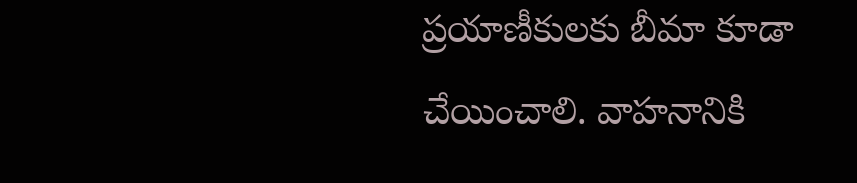ప్రయాణీకులకు బీమా కూడా చేయించాలి. వాహనానికి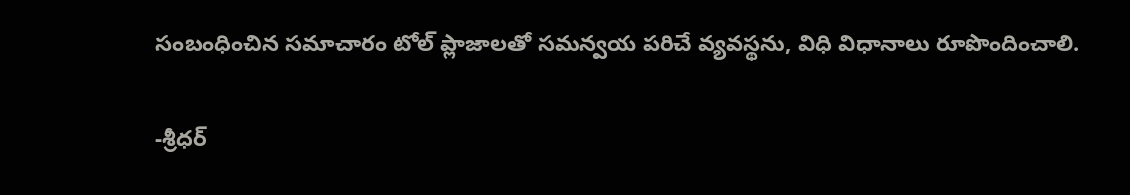సంబంధించిన సమాచారం టోల్ ప్లాజాలతో సమన్వయ పరిచే వ్యవస్థను, విధి విధానాలు రూపొందించాలి.

-శ్రీధర్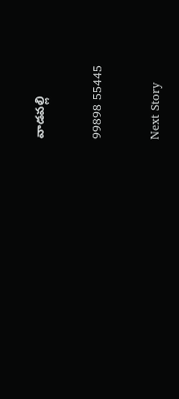వాడవల్లి

99898 55445

Next Story